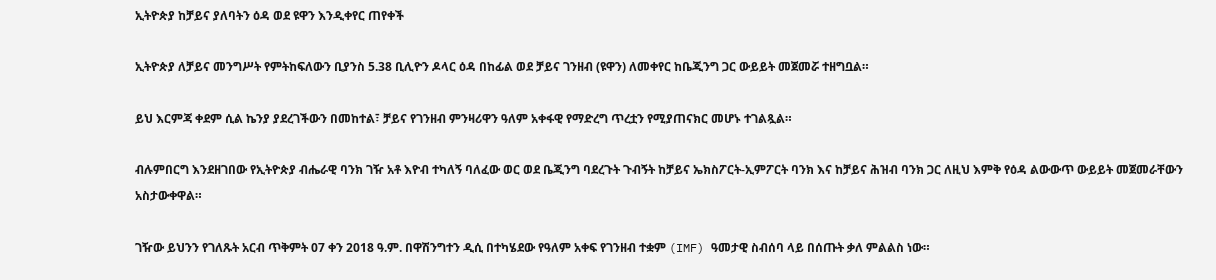ኢትዮጵያ ከቻይና ያለባትን ዕዳ ወደ ዩዋን እንዲቀየር ጠየቀች

ኢትዮጵያ ለቻይና መንግሥት የምትከፍለውን ቢያንስ 5.38 ቢሊዮን ዶላር ዕዳ በከፊል ወደ ቻይና ገንዘብ (ዩዋን) ለመቀየር ከቤጂንግ ጋር ውይይት መጀመሯ ተዘግቧል።

ይህ እርምጃ ቀደም ሲል ኬንያ ያደረገችውን በመከተል፣ ቻይና የገንዘብ ምንዛሪዋን ዓለም አቀፋዊ የማድረግ ጥረቷን የሚያጠናክር መሆኑ ተገልጿል።

ብሉምበርግ እንደዘገበው የኢትዮጵያ ብሔራዊ ባንክ ገዥ አቶ እዮብ ተካለኝ ባለፈው ወር ወደ ቤጂንግ ባደረጉት ጉብኝት ከቻይና ኤክስፖርት-ኢምፖርት ባንክ እና ከቻይና ሕዝብ ባንክ ጋር ለዚህ እምቅ የዕዳ ልውውጥ ውይይት መጀመራቸውን አስታውቀዋል።

ገዥው ይህንን የገለጹት አርብ ጥቅምት 07 ቀን 2018 ዓ.ም. በዋሽንግተን ዲሲ በተካሄደው የዓለም አቀፍ የገንዘብ ተቋም (IMF) ዓመታዊ ስብሰባ ላይ በሰጡት ቃለ ምልልስ ነው።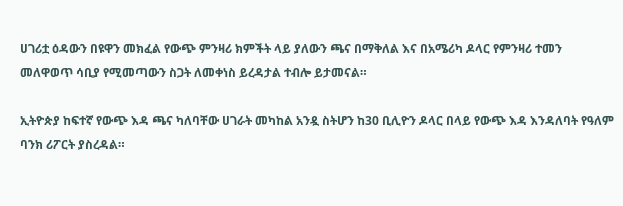ሀገሪቷ ዕዳውን በዩዋን መክፈል የውጭ ምንዛሪ ክምችት ላይ ያለውን ጫና በማቅለል እና በአሜሪካ ዶላር የምንዛሪ ተመን መለዋወጥ ሳቢያ የሚመጣውን ስጋት ለመቀነስ ይረዳታል ተብሎ ይታመናል።

ኢትዮጵያ ከፍተኛ የውጭ እዳ ጫና ካለባቸው ሀገራት መካከል አንዷ ስትሆን ከ30 ቢሊዮን ዶላር በላይ የውጭ እዳ እንዳለባት የዓለም ባንክ ሪፖርት ያስረዳል።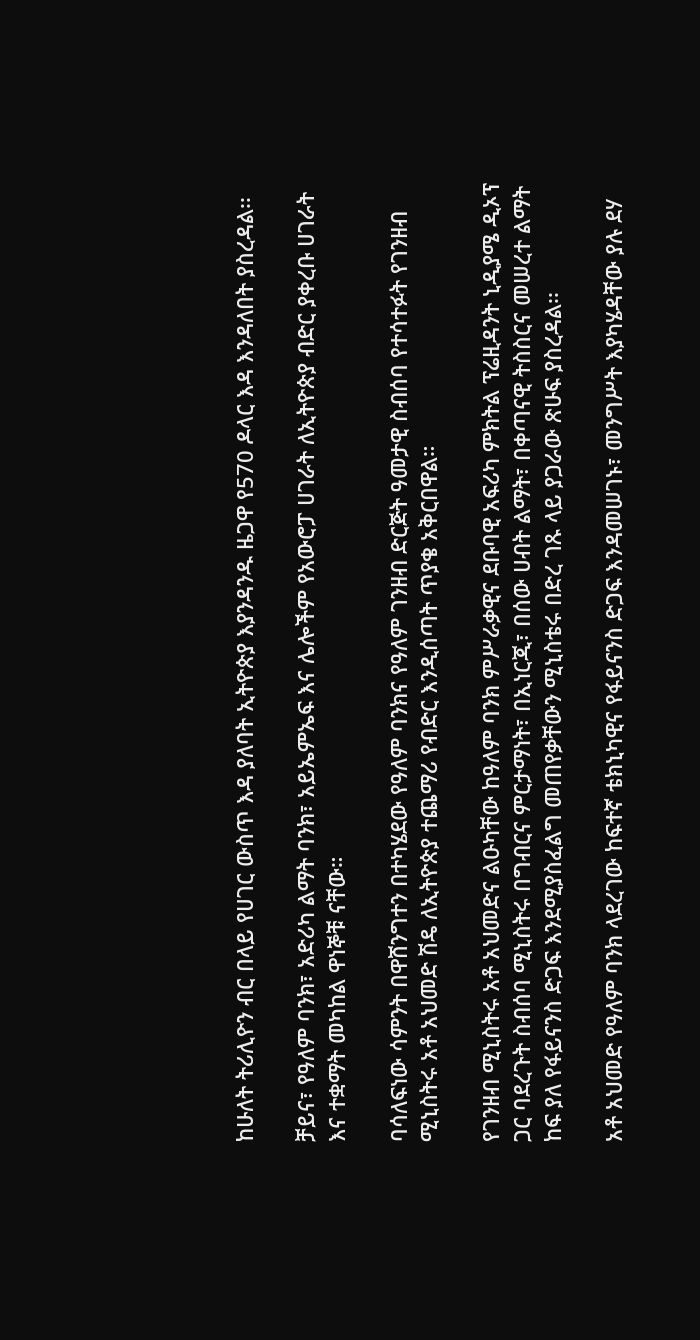ከሁለት ትሪሊዮን ብር በላይ የሀገር ውስጥ እዳ ያለባት ኢትዮጵያ እያንዳንዱ ዜጋዋ የ570 ዶላር እዳ እንዳለበት ያስረዳል፡፡

ቻይና፣ የዓለም ባንክ፣ አድሪካ ልማት ባንክ፣ አይኤምኤፍ እና ሌሎችም የአውሮፓ ሀገራት ለኢትዮጵያ ብድር ያቀረቡ ሀገራት እና ተቋማት መካከል ዋነኞቹ ናቸው።

ባሳለፍነው ሳምንት በዋሸንግተን በተካሄደው የዓለም ባንክና የዓለም ገንዘብ ድርጅት ዓመታዊ ስብሰባ የተሳተፉት የገንዘብ ሚኒስትሩ አቶ አህመድ ሽዴ ለኢትዮጵያ ተጨማሪ የብድር እንዲሰጣት ጥያቄ አቅርበዋል።

የገንዘብ ሚኒስትሩ አቶ አህመድና ልዑካቸው ከዓለም ባንክ ምሥራቃዊና ደቡባዊ አፍሪካ ምክትል ፕሬዚዳንት ኒዲያሜ ዲኦፕ ጋር ባደረጉት ስብሰባ ሚኒስትሩ በግብርና ምርታማነት፣ በኢነርጂ፣ በሰው ሀብት ልማት፣ በቀጣናዊ ትስስርና መሠረተ ልማት ከፍ ያለ የፋይናንስ ድጋፍ እንደሚያስፈልግ መጠየቃቸውን ሚኒስቴሩ በድረ ገጹ ላይ ያጋራው ጽሁፍ ያስረዳል፡፡

አቶ አህመድ የዓለም ባንክ ላደረገው ከፍተኛ ቴክኒካዊና የፋይናንስ ድጋፍ እንዳመሠገኑ፣ መንግሥት እያካሄዳቸው ያሉ ደሃ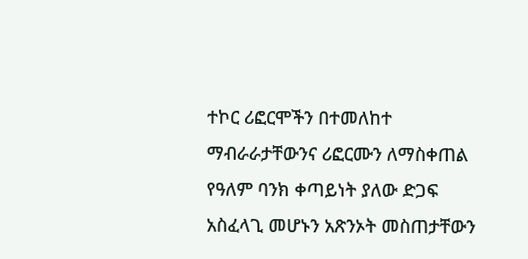ተኮር ሪፎርሞችን በተመለከተ ማብራራታቸውንና ሪፎርሙን ለማስቀጠል የዓለም ባንክ ቀጣይነት ያለው ድጋፍ አስፈላጊ መሆኑን አጽንኦት መስጠታቸውን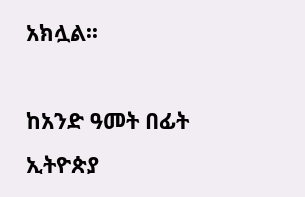አክሏል፡፡

ከአንድ ዓመት በፊት ኢትዮጵያ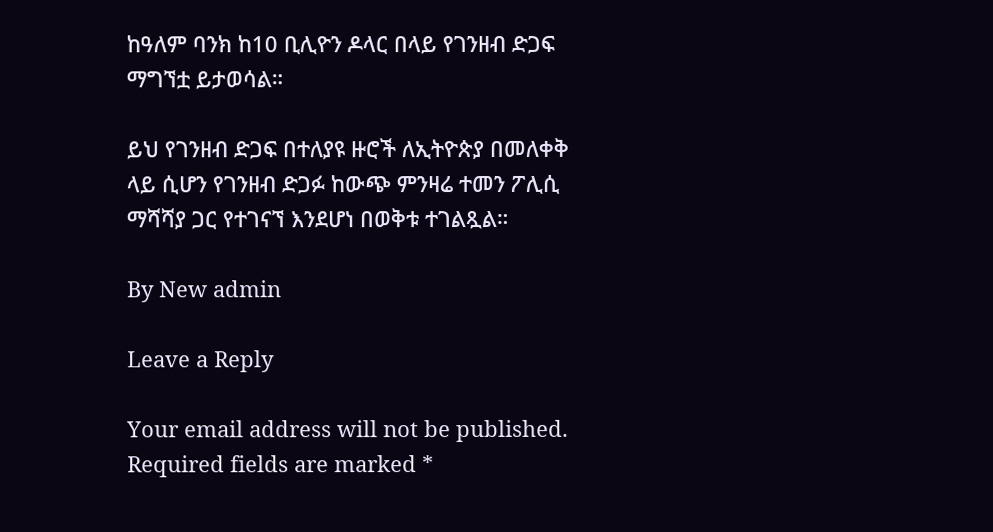ከዓለም ባንክ ከ10 ቢሊዮን ዶላር በላይ የገንዘብ ድጋፍ ማግኘቷ ይታወሳል።

ይህ የገንዘብ ድጋፍ በተለያዩ ዙሮች ለኢትዮጵያ በመለቀቅ ላይ ሲሆን የገንዘብ ድጋፉ ከውጭ ምንዛሬ ተመን ፖሊሲ ማሻሻያ ጋር የተገናኘ እንደሆነ በወቅቱ ተገልጿል።

By New admin

Leave a Reply

Your email address will not be published. Required fields are marked *